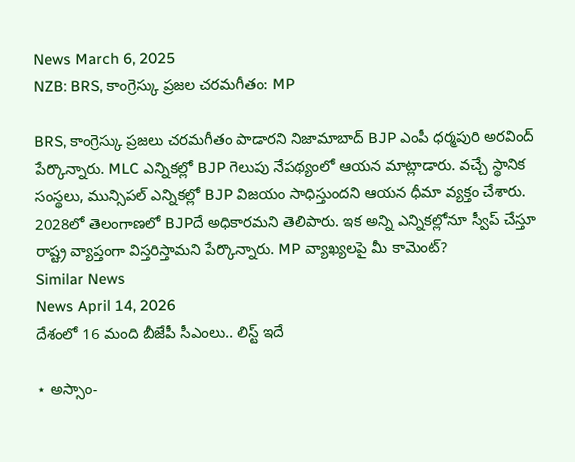News March 6, 2025
NZB: BRS, కాంగ్రెస్కు ప్రజల చరమగీతం: MP

BRS, కాంగ్రెస్కు ప్రజలు చరమగీతం పాడారని నిజామాబాద్ BJP ఎంపీ ధర్మపురి అరవింద్ పేర్కొన్నారు. MLC ఎన్నికల్లో BJP గెలుపు నేపథ్యంలో ఆయన మాట్లాడారు. వచ్చే స్థానిక సంస్థలు, మున్సిపల్ ఎన్నికల్లో BJP విజయం సాధిస్తుందని ఆయన ధీమా వ్యక్తం చేశారు. 2028లో తెలంగాణలో BJPదే అధికారమని తెలిపారు. ఇక అన్ని ఎన్నికల్లోనూ స్వీప్ చేస్తూ రాష్ట్ర వ్యాప్తంగా విస్తరిస్తామని పేర్కొన్నారు. MP వ్యాఖ్యలపై మీ కామెంట్?
Similar News
News April 14, 2026
దేశంలో 16 మంది బీజేపీ సీఎంలు.. లిస్ట్ ఇదే

⋆ అస్సాం-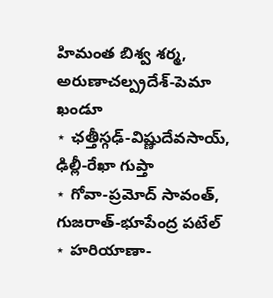హిమంత బిశ్వ శర్మ, అరుణాచల్ప్రదేశ్-పెమా ఖండూ
⋆ ఛత్తీస్గఢ్-విష్ణుదేవసాయ్, ఢిల్లీ-రేఖా గుప్తా
⋆ గోవా-ప్రమోద్ సావంత్, గుజరాత్-భూపేంద్ర పటేల్
⋆ హరియాణా-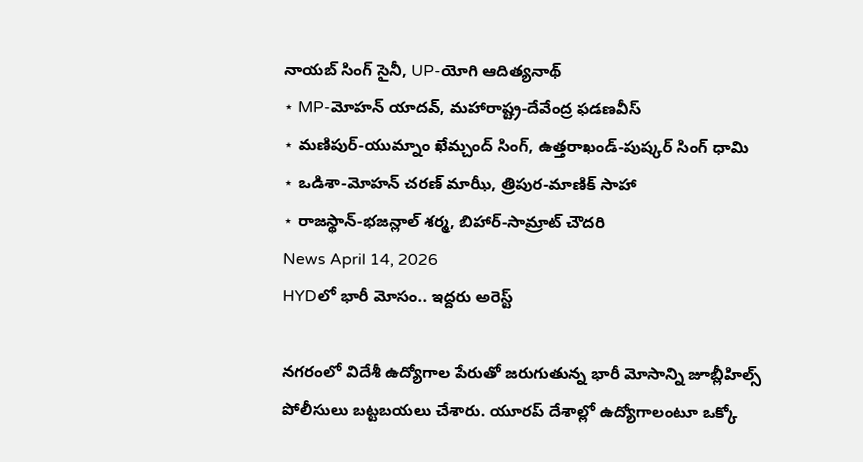నాయబ్ సింగ్ సైనీ, UP-యోగి ఆదిత్యనాథ్
⋆ MP-మోహన్ యాదవ్, మహారాష్ట్ర-దేవేంద్ర ఫడణవీస్
⋆ మణిపుర్-యుమ్నాం ఖేమ్చంద్ సింగ్, ఉత్తరాఖండ్-పుష్కర్ సింగ్ ధామి
⋆ ఒడిశా-మోహన్ చరణ్ మాఝీ, త్రిపుర-మాణిక్ సాహా
⋆ రాజస్థాన్-భజన్లాల్ శర్మ, బిహార్-సామ్రాట్ చౌదరి
News April 14, 2026
HYDలో భారీ మోసం.. ఇద్దరు అరెస్ట్

నగరంలో విదేశీ ఉద్యోగాల పేరుతో జరుగుతున్న భారీ మోసాన్ని జూబ్లీహిల్స్ పోలీసులు బట్టబయలు చేశారు. యూరప్ దేశాల్లో ఉద్యోగాలంటూ ఒక్కో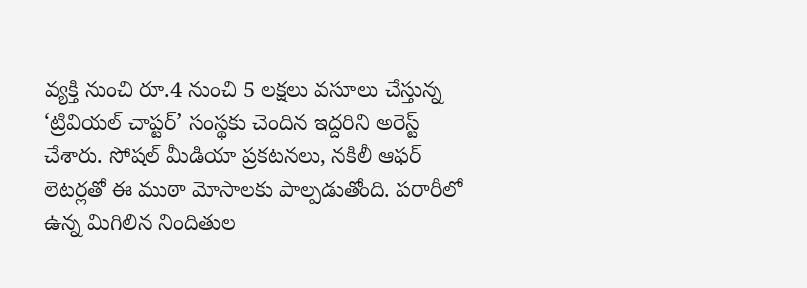వ్యక్తి నుంచి రూ.4 నుంచి 5 లక్షలు వసూలు చేస్తున్న ‘ట్రివియల్ చాప్టర్’ సంస్థకు చెందిన ఇద్దరిని అరెస్ట్ చేశారు. సోషల్ మీడియా ప్రకటనలు, నకిలీ ఆఫర్ లెటర్లతో ఈ ముఠా మోసాలకు పాల్పడుతోంది. పరారీలో ఉన్న మిగిలిన నిందితుల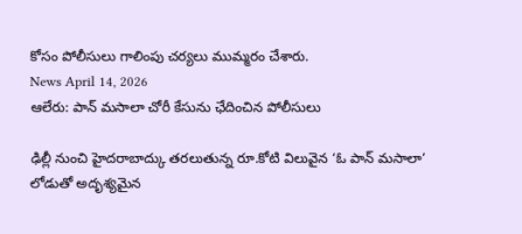కోసం పోలీసులు గాలింపు చర్యలు ముమ్మరం చేశారు.
News April 14, 2026
ఆలేరు: పాన్ మసాలా చోరీ కేసును ఛేదించిన పోలీసులు

ఢిల్లీ నుంచి హైదరాబాద్కు తరలుతున్న రూ.కోటి విలువైన ‘ఓ పాన్ మసాలా’ లోడుతో అదృశ్యమైన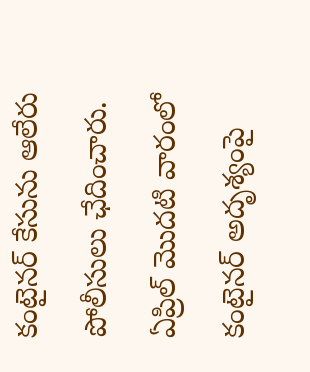కంటైనర్ కేసును ఆలేరు పోలీసులు ఛేదించారు. ఏప్రిల్ మొదటి వారంలో కంటైనర్ అదృశ్యంపై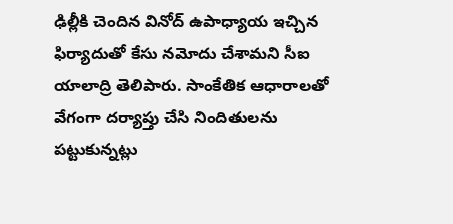ఢిల్లీకి చెందిన వినోద్ ఉపాధ్యాయ ఇచ్చిన ఫిర్యాదుతో కేసు నమోదు చేశామని సీఐ యాలాద్రి తెలిపారు. సాంకేతిక ఆధారాలతో వేగంగా దర్యాప్తు చేసి నిందితులను పట్టుకున్నట్లు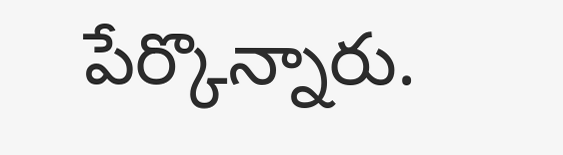పేర్కొన్నారు.